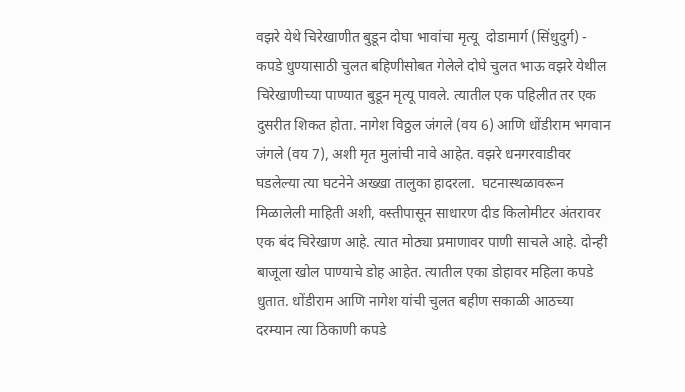वझरे येथे चिरेखाणीत बुडून दोघा भावांचा मृत्यू  दोडामार्ग (सिंधुदुर्ग) - कपडे धुण्यासाठी चुलत बहिणीसोबत गेलेले दोघे चुलत भाऊ वझरे येथील चिरेखाणीच्या पाण्यात बुडून मृत्यू पावले. त्यातील एक पहिलीत तर एक दुसरीत शिकत होता. नागेश विठ्ठल जंगले (वय 6) आणि धोंडीराम भगवान जंगले (वय 7), अशी मृत मुलांची नावे आहेत. वझरे धनगरवाडीवर घडलेल्या त्या घटनेने अख्खा तालुका हादरला.  घटनास्थळावरून मिळालेली माहिती अशी, वस्तीपासून साधारण दीड किलोमीटर अंतरावर एक बंद चिरेखाण आहे. त्यात मोठ्या प्रमाणावर पाणी साचले आहे. दोन्ही बाजूला खोल पाण्याचे डोह आहेत. त्यातील एका डोहावर महिला कपडे धुतात. धोंडीराम आणि नागेश यांची चुलत बहीण सकाळी आठच्या दरम्यान त्या ठिकाणी कपडे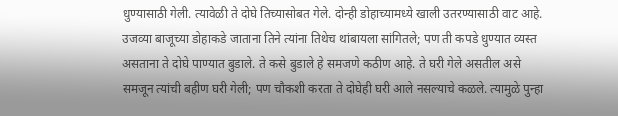धुण्यासाठी गेली. त्यावेळी ते दोघे तिच्यासोबत गेले. दोन्ही डोहाच्यामध्ये खाली उतरण्यासाठी वाट आहे. उजव्या बाजूच्या डोहाकडे जाताना तिने त्यांना तिथेच थांबायला सांगितले; पण ती कपडे धुण्यात व्यस्त असताना ते दोघे पाण्यात बुडाले. ते कसे बुडाले हे समजणे कठीण आहे. ते घरी गेले असतील असे समजून त्यांची बहीण घरी गेली; पण चौकशी करता ते दोघेही घरी आले नसल्याचे कळले. त्यामुळे पुन्हा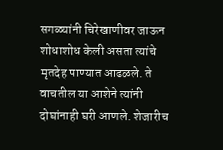सगळ्यांनी चिरेखाणीवर जाऊन शोधाशोध केली असता त्यांचे मृतदेह पाण्यात आढळले. ते वाचतील या आशेने त्यांनी दोघांनाही घरी आणले. शेजारीच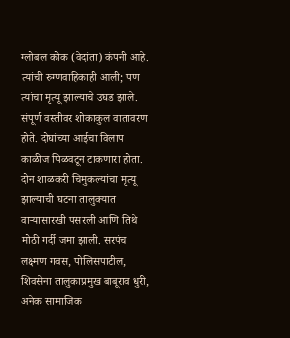ग्लोबल कोक (वेदांता) कंपनी आहे. त्यांची रुग्णवाहिकाही आली; पण त्यांचा मृत्यू झाल्याचे उघड झाले. संपूर्ण वस्तीवर शोकाकुल वातावरण होते. दोघांच्या आईचा विलाप काळीज पिळवटून टाकणारा होता. दोन शाळकरी चिमुकल्यांचा मृत्यू झाल्याची घटना तालुक्‍यात वाऱ्यासारखी पसरली आणि तिथे मोठी गर्दी जमा झाली. सरपंच लक्ष्मण गवस, पोलिसपाटील, शिवसेना तालुकाप्रमुख बाबूराव धुरी, अनेक सामाजिक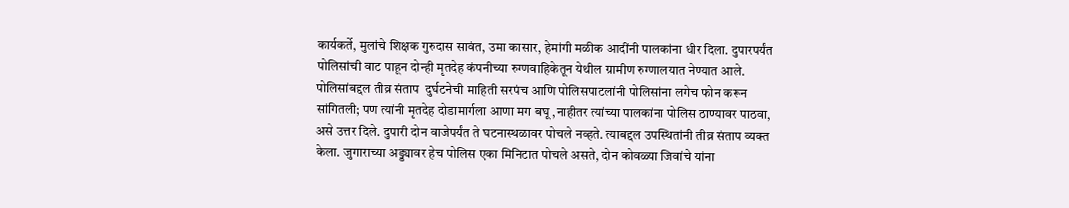कार्यकर्ते, मुलांचे शिक्षक गुरुदास सावंत, उमा कासार, हेमांगी मळीक आदींनी पालकांना धीर दिला. दुपारपर्यंत पोलिसांची वाट पाहून दोन्ही मृतदेह कंपनीच्या रुग्णवाहिकेतून येथील ग्रामीण रुग्णालयात नेण्यात आले.  पोलिसांबद्दल तीव्र संताप  दुर्घटनेची माहिती सरपंच आणि पोलिसपाटलांनी पोलिसांना लगेच फोन करून सांगितली; पण त्यांनी मृतदेह दोडामार्गला आणा मग बघू ,नाहीतर त्यांच्या पालकांना पोलिस ठाण्यावर पाठवा, असे उत्तर दिले. दुपारी दोन वाजेपर्यंत ते घटनास्थळावर पोचले नव्हते. त्याबद्दल उपस्थितांनी तीव्र संताप व्यक्त केला. जुगाराच्या अड्ड्यावर हेच पोलिस एका मिनिटात पोचले असते, दोन कोवळ्या जिवांचे यांना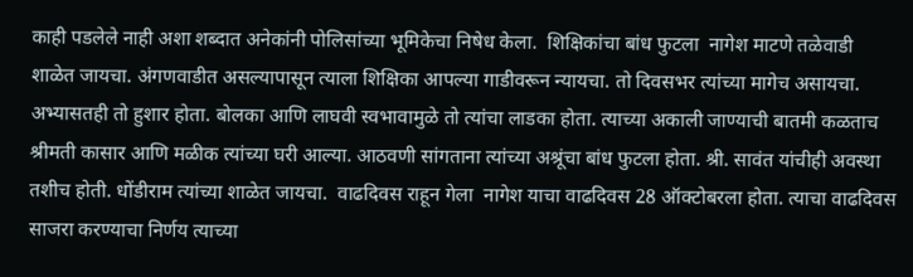काही पडलेले नाही अशा शब्दात अनेकांनी पोलिसांच्या भूमिकेचा निषेध केला.  शिक्षिकांचा बांध फुटला  नागेश माटणे तळेवाडी शाळेत जायचा. अंगणवाडीत असल्यापासून त्याला शिक्षिका आपल्या गाडीवरून न्यायचा. तो दिवसभर त्यांच्या मागेच असायचा. अभ्यासतही तो हुशार होता. बोलका आणि लाघवी स्वभावामुळे तो त्यांचा लाडका होता. त्याच्या अकाली जाण्याची बातमी कळताच श्रीमती कासार आणि मळीक त्यांच्या घरी आल्या. आठवणी सांगताना त्यांच्या अश्रूंचा बांध फुटला होता. श्री. सावंत यांचीही अवस्था तशीच होती. धोंडीराम त्यांच्या शाळेत जायचा.  वाढदिवस राहून गेला  नागेश याचा वाढदिवस 28 ऑक्‍टोबरला होता. त्याचा वाढदिवस साजरा करण्याचा निर्णय त्याच्या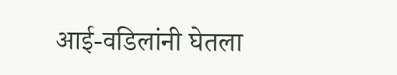आई-वडिलांनी घेतला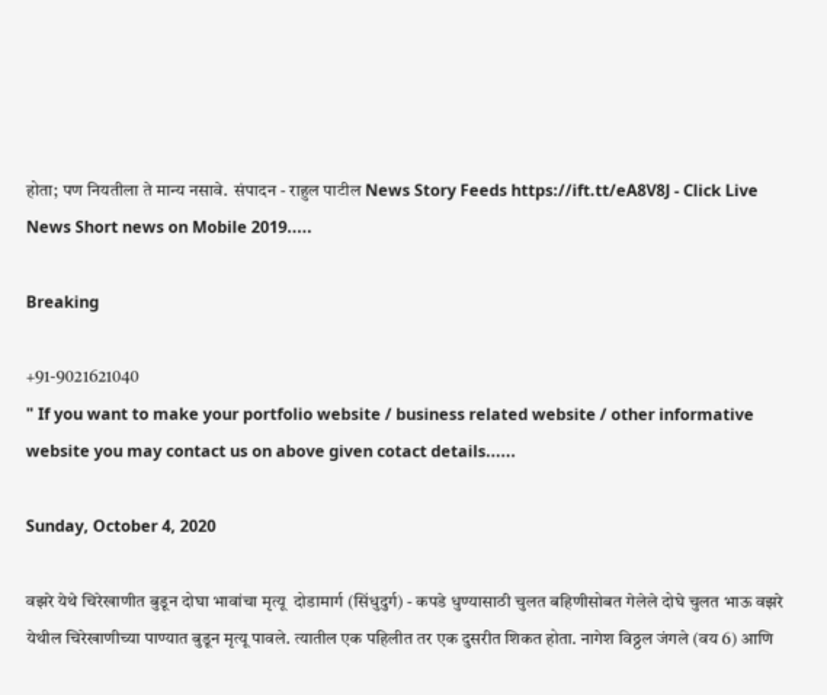होता; पण नियतीला ते मान्य नसावे.  संपादन - राहुल पाटील News Story Feeds https://ift.tt/eA8V8J - Click Live News Short news on Mobile 2019.....

Breaking

+91-9021621040
" If you want to make your portfolio website / business related website / other informative website you may contact us on above given cotact details......

Sunday, October 4, 2020

वझरे येथे चिरेखाणीत बुडून दोघा भावांचा मृत्यू  दोडामार्ग (सिंधुदुर्ग) - कपडे धुण्यासाठी चुलत बहिणीसोबत गेलेले दोघे चुलत भाऊ वझरे येथील चिरेखाणीच्या पाण्यात बुडून मृत्यू पावले. त्यातील एक पहिलीत तर एक दुसरीत शिकत होता. नागेश विठ्ठल जंगले (वय 6) आणि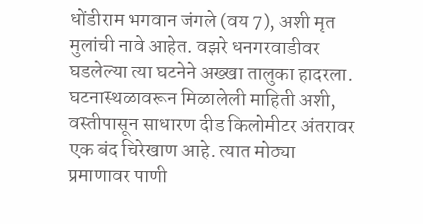धोंडीराम भगवान जंगले (वय 7), अशी मृत मुलांची नावे आहेत. वझरे धनगरवाडीवर घडलेल्या त्या घटनेने अख्खा तालुका हादरला.  घटनास्थळावरून मिळालेली माहिती अशी, वस्तीपासून साधारण दीड किलोमीटर अंतरावर एक बंद चिरेखाण आहे. त्यात मोठ्या प्रमाणावर पाणी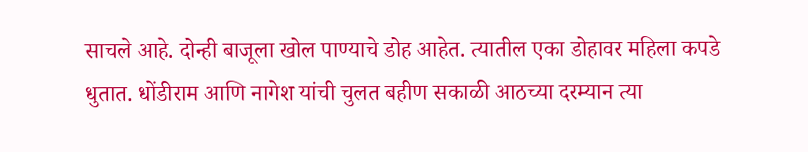साचले आहे. दोन्ही बाजूला खोल पाण्याचे डोह आहेत. त्यातील एका डोहावर महिला कपडे धुतात. धोंडीराम आणि नागेश यांची चुलत बहीण सकाळी आठच्या दरम्यान त्या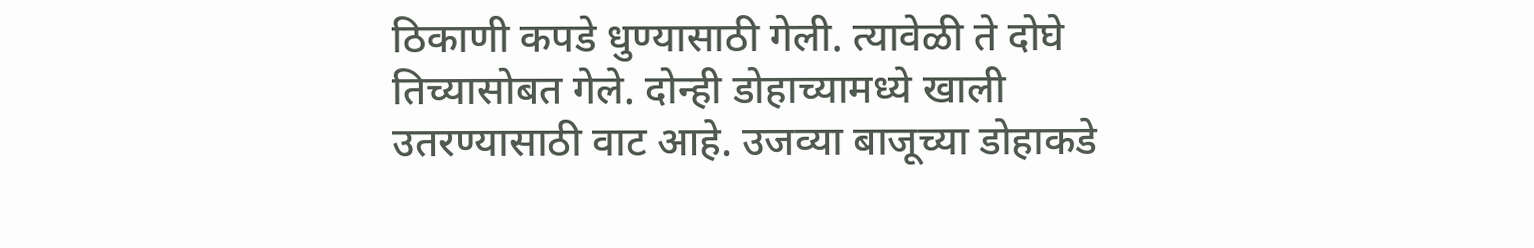ठिकाणी कपडे धुण्यासाठी गेली. त्यावेळी ते दोघे तिच्यासोबत गेले. दोन्ही डोहाच्यामध्ये खाली उतरण्यासाठी वाट आहे. उजव्या बाजूच्या डोहाकडे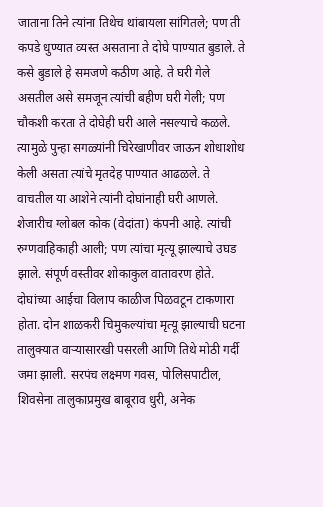जाताना तिने त्यांना तिथेच थांबायला सांगितले; पण ती कपडे धुण्यात व्यस्त असताना ते दोघे पाण्यात बुडाले. ते कसे बुडाले हे समजणे कठीण आहे. ते घरी गेले असतील असे समजून त्यांची बहीण घरी गेली; पण चौकशी करता ते दोघेही घरी आले नसल्याचे कळले. त्यामुळे पुन्हा सगळ्यांनी चिरेखाणीवर जाऊन शोधाशोध केली असता त्यांचे मृतदेह पाण्यात आढळले. ते वाचतील या आशेने त्यांनी दोघांनाही घरी आणले. शेजारीच ग्लोबल कोक (वेदांता) कंपनी आहे. त्यांची रुग्णवाहिकाही आली; पण त्यांचा मृत्यू झाल्याचे उघड झाले. संपूर्ण वस्तीवर शोकाकुल वातावरण होते. दोघांच्या आईचा विलाप काळीज पिळवटून टाकणारा होता. दोन शाळकरी चिमुकल्यांचा मृत्यू झाल्याची घटना तालुक्‍यात वाऱ्यासारखी पसरली आणि तिथे मोठी गर्दी जमा झाली. सरपंच लक्ष्मण गवस, पोलिसपाटील, शिवसेना तालुकाप्रमुख बाबूराव धुरी, अनेक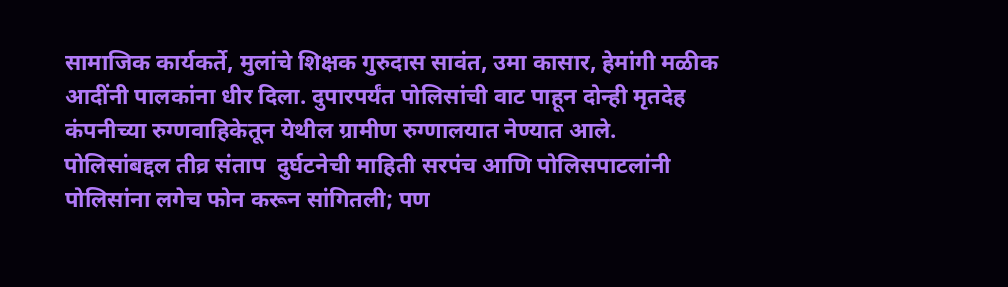सामाजिक कार्यकर्ते, मुलांचे शिक्षक गुरुदास सावंत, उमा कासार, हेमांगी मळीक आदींनी पालकांना धीर दिला. दुपारपर्यंत पोलिसांची वाट पाहून दोन्ही मृतदेह कंपनीच्या रुग्णवाहिकेतून येथील ग्रामीण रुग्णालयात नेण्यात आले.  पोलिसांबद्दल तीव्र संताप  दुर्घटनेची माहिती सरपंच आणि पोलिसपाटलांनी पोलिसांना लगेच फोन करून सांगितली; पण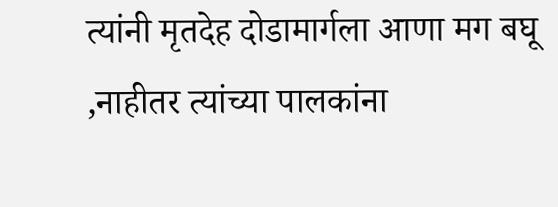त्यांनी मृतदेह दोडामार्गला आणा मग बघू ,नाहीतर त्यांच्या पालकांना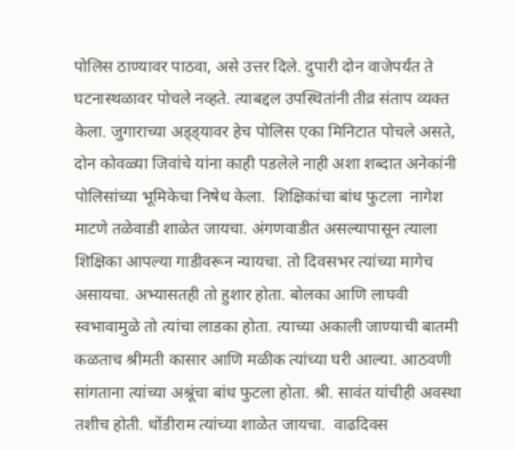पोलिस ठाण्यावर पाठवा, असे उत्तर दिले. दुपारी दोन वाजेपर्यंत ते घटनास्थळावर पोचले नव्हते. त्याबद्दल उपस्थितांनी तीव्र संताप व्यक्त केला. जुगाराच्या अड्ड्यावर हेच पोलिस एका मिनिटात पोचले असते, दोन कोवळ्या जिवांचे यांना काही पडलेले नाही अशा शब्दात अनेकांनी पोलिसांच्या भूमिकेचा निषेध केला.  शिक्षिकांचा बांध फुटला  नागेश माटणे तळेवाडी शाळेत जायचा. अंगणवाडीत असल्यापासून त्याला शिक्षिका आपल्या गाडीवरून न्यायचा. तो दिवसभर त्यांच्या मागेच असायचा. अभ्यासतही तो हुशार होता. बोलका आणि लाघवी स्वभावामुळे तो त्यांचा लाडका होता. त्याच्या अकाली जाण्याची बातमी कळताच श्रीमती कासार आणि मळीक त्यांच्या घरी आल्या. आठवणी सांगताना त्यांच्या अश्रूंचा बांध फुटला होता. श्री. सावंत यांचीही अवस्था तशीच होती. धोंडीराम त्यांच्या शाळेत जायचा.  वाढदिवस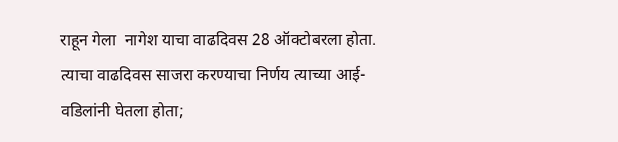राहून गेला  नागेश याचा वाढदिवस 28 ऑक्‍टोबरला होता. त्याचा वाढदिवस साजरा करण्याचा निर्णय त्याच्या आई-वडिलांनी घेतला होता;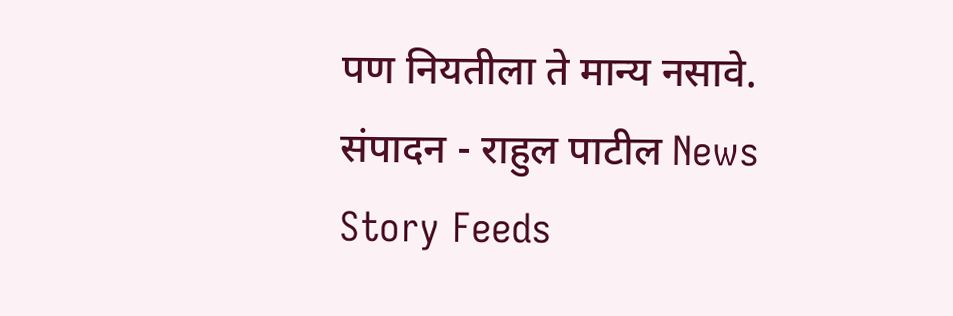पण नियतीला ते मान्य नसावे.  संपादन - राहुल पाटील News Story Feeds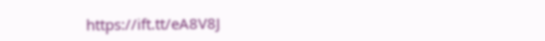https://ift.tt/eA8V8J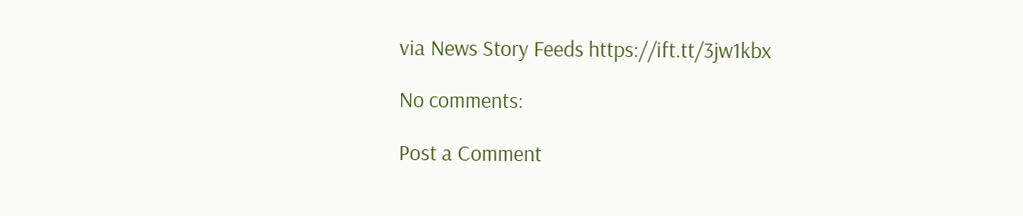via News Story Feeds https://ift.tt/3jw1kbx

No comments:

Post a Comment